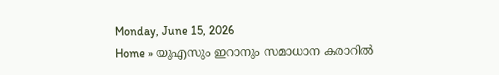Monday, June 15, 2026
Home » യുഎസും ഇറാനും സമാധാന കരാറിൽ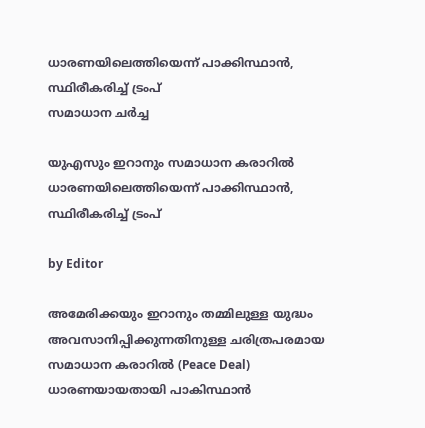ധാരണയിലെത്തിയെന്ന് പാക്കിസ്ഥാൻ, സ്ഥിരീകരിച്ച് ട്രംപ്
സമാധാന ചർച്ച

യുഎസും ഇറാനും സമാധാന കരാറിൽ ധാരണയിലെത്തിയെന്ന് പാക്കിസ്ഥാൻ, സ്ഥിരീകരിച്ച് ട്രംപ്

by Editor

അമേരിക്കയും ഇറാനും തമ്മിലുള്ള യുദ്ധം അവസാനിപ്പിക്കുന്നതിനുള്ള ചരിത്രപരമായ സമാധാന കരാറിൽ (Peace Deal) ധാരണയായതായി പാകിസ്ഥാൻ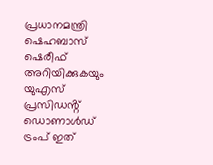പ്രധാനമന്ത്രി ഷെഹബാസ് ഷെരീഫ് അറിയിക്കുകയും യുഎസ് പ്രസിഡൻ്റ് ഡൊണാൾഡ് ട്രംപ് ഇത്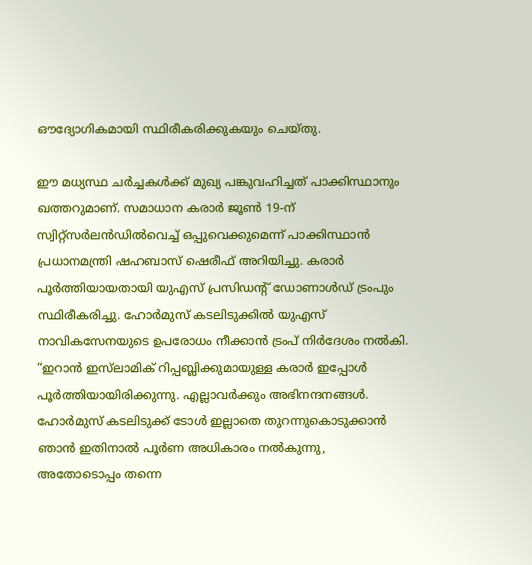ഔദ്യോഗികമായി സ്ഥിരീകരിക്കുകയും ചെയ്തു.

ഈ മധ്യസ്ഥ ചർച്ചകൾക്ക് മുഖ്യ പങ്കുവഹിച്ചത് പാക്കിസ്ഥാനും ഖത്തറുമാണ്. സമാധാന കരാർ ജൂൺ 19-ന് സ്വിറ്റ്സർലൻഡിൽവെച്ച് ഒപ്പുവെക്കുമെന്ന് പാക്കിസ്ഥാൻ പ്രധാനമന്ത്രി ഷഹബാസ് ഷെരീഫ് അറിയിച്ചു. കരാർ പൂർത്തിയായതായി യുഎസ് പ്രസിഡൻ്റ് ഡോണാൾഡ് ട്രംപും സ്ഥിരീകരിച്ചു. ഹോർമുസ് കടലിടുക്കിൽ യുഎസ് നാവികസേനയുടെ ഉപരോധം നീക്കാൻ ട്രംപ് നിർദേശം നൽകി. “ഇറാൻ ഇസ്‌ലാമിക് റിപ്പബ്ലിക്കുമായുള്ള കരാർ ഇപ്പോൾ പൂർത്തിയായിരിക്കുന്നു. എല്ലാവർക്കും അഭിനന്ദനങ്ങൾ. ഹോർമുസ് കടലിടുക്ക് ടോൾ ഇല്ലാതെ തുറന്നുകൊടുക്കാൻ ഞാൻ ഇതിനാൽ പൂർണ അധികാരം നൽകുന്നു, അതോടൊപ്പം തന്നെ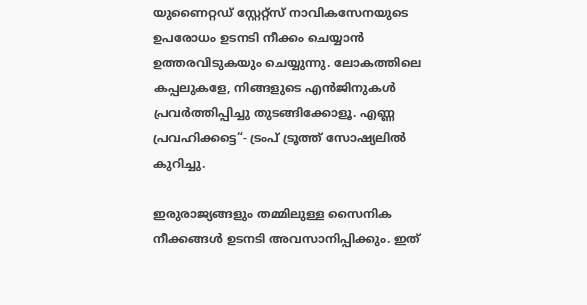യുണൈറ്റഡ് സ്റ്റേറ്റ്സ് നാവികസേനയുടെ ഉപരോധം ഉടനടി നീക്കം ചെയ്യാൻ ഉത്തരവിടുകയും ചെയ്യുന്നു. ലോകത്തിലെ കപ്പലുകളേ, നിങ്ങളുടെ എൻജിനുകൾ പ്രവർത്തിപ്പിച്ചു തുടങ്ങിക്കോളൂ. എണ്ണ പ്രവഹിക്കട്ടെ“- ട്രംപ് ട്രൂത്ത് സോഷ്യലിൽ കുറിച്ചു.

ഇരുരാജ്യങ്ങളും തമ്മിലുള്ള സൈനിക നീക്കങ്ങൾ ഉടനടി അവസാനിപ്പിക്കും. ഇത്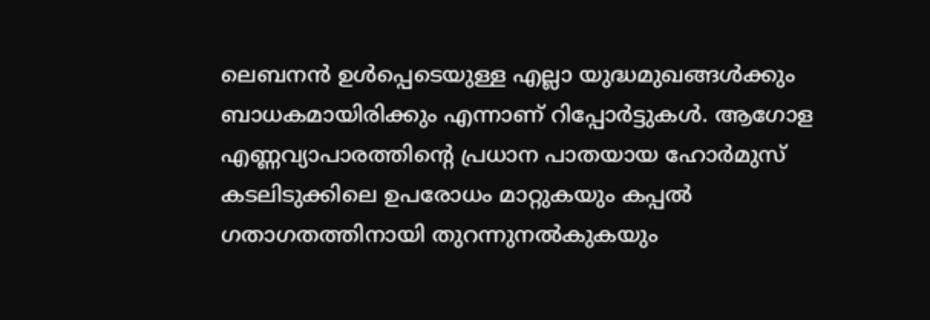ലെബനൻ ഉൾപ്പെടെയുള്ള എല്ലാ യുദ്ധമുഖങ്ങൾക്കും ബാധകമായിരിക്കും എന്നാണ് റിപ്പോർട്ടുകൾ. ആഗോള എണ്ണവ്യാപാരത്തിൻ്റെ പ്രധാന പാതയായ ഹോർമുസ് കടലിടുക്കിലെ ഉപരോധം മാറ്റുകയും കപ്പൽ ഗതാഗതത്തിനായി തുറന്നുനൽകുകയും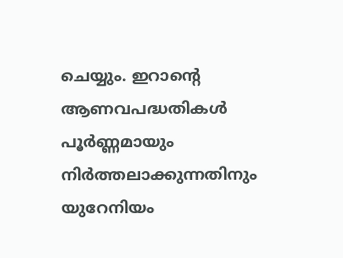ചെയ്യും. ഇറാന്റെ ആണവപദ്ധതികൾ പൂർണ്ണമായും നിർത്തലാക്കുന്നതിനും യുറേനിയം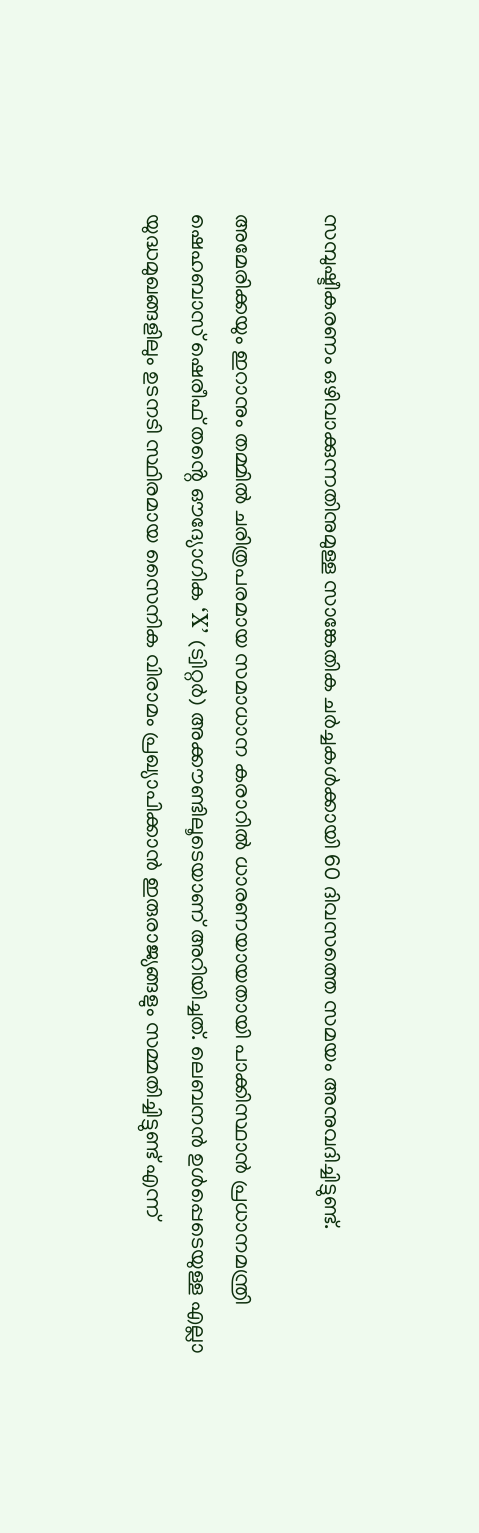സമ്പുഷ്ടീകരണം ഒഴിവാക്കുന്നതിനുമുള്ള സാങ്കേതിക ചർച്ചകൾക്കായി 60 ദിവസത്തെ സമയം അനുവദിച്ചിട്ടുണ്ട്.

അമേരിക്കയും ഇറാനും തമ്മിൽ ചരിത്രപരമായ സമാധാന കരാറിൽ ധാരണയായതായി പാക്കിസ്ഥാൻ പ്രധാനമന്ത്രി ഷെഹബാസ് ഷെരീഫ് തൻ്റെ ഔദ്യോഗിക ‘X’ (ട്വിറ്റർ) അക്കൗണ്ടിലൂടെയാണ് അറിയിച്ചത്. ലെബനൻ ഉൾപ്പെടെയുള്ള എല്ലാ യുദ്ധമുഖങ്ങളിലും ഉടനടി സ്ഥിരമായ സൈനിക വിരാമം പ്രഖ്യാപിക്കാൻ ഇരുരാജ്യങ്ങളും സമ്മതിച്ചിട്ടുണ്ട് എന്ന്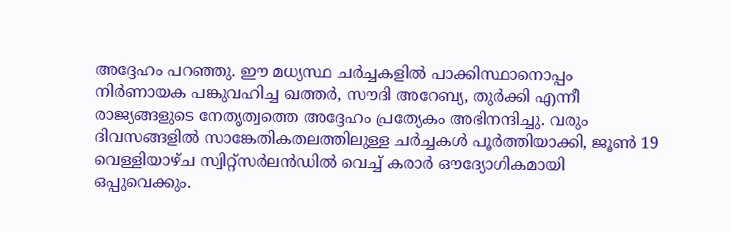അദ്ദേഹം പറഞ്ഞു. ഈ മധ്യസ്ഥ ചർച്ചകളിൽ പാക്കിസ്ഥാനൊപ്പം നിർണായക പങ്കുവഹിച്ച ഖത്തർ, സൗദി അറേബ്യ, തുർക്കി എന്നീ രാജ്യങ്ങളുടെ നേതൃത്വത്തെ അദ്ദേഹം പ്രത്യേകം അഭിനന്ദിച്ചു. വരും ദിവസങ്ങളിൽ സാങ്കേതികതലത്തിലുള്ള ചർച്ചകൾ പൂർത്തിയാക്കി, ജൂൺ 19 വെള്ളിയാഴ്ച സ്വിറ്റ്‌സർലൻഡിൽ വെച്ച് കരാർ ഔദ്യോഗികമായി ഒപ്പുവെക്കും.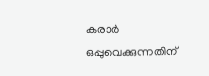കരാർ ഒപ്പുവെക്കുന്നതിന്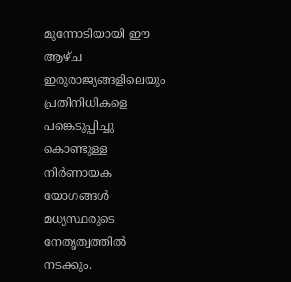മുന്നോടിയായി ഈ ആഴ്ച ഇരുരാജ്യങ്ങളിലെയും പ്രതിനിധികളെ പങ്കെടുപ്പിച്ചു കൊണ്ടുള്ള നിർണായക യോഗങ്ങൾ മധ്യസ്ഥരുടെ നേതൃത്വത്തിൽ നടക്കും.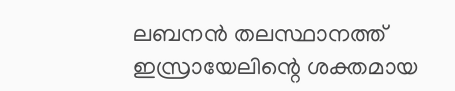ലബനൻ തലസ്ഥാനത്ത്‌ ഇസ്രായേലിന്റെ ശക്തമായ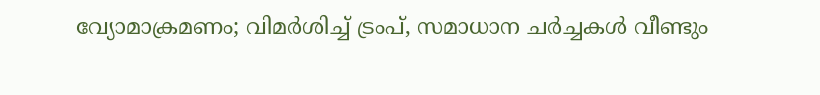വ്യോമാക്രമണം; വിമർശിച്ച് ട്രംപ്, സമാധാന ചർച്ചകൾ വീണ്ടും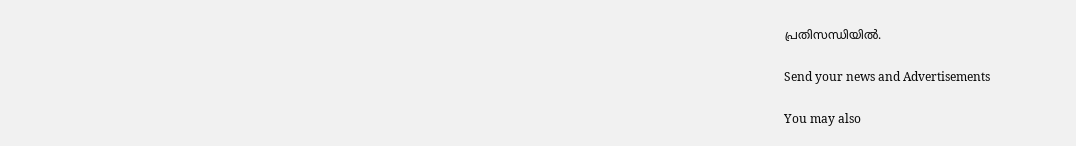പ്രതിസന്ധിയിൽ.

Send your news and Advertisements

You may also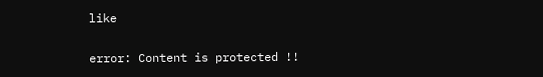like

error: Content is protected !!